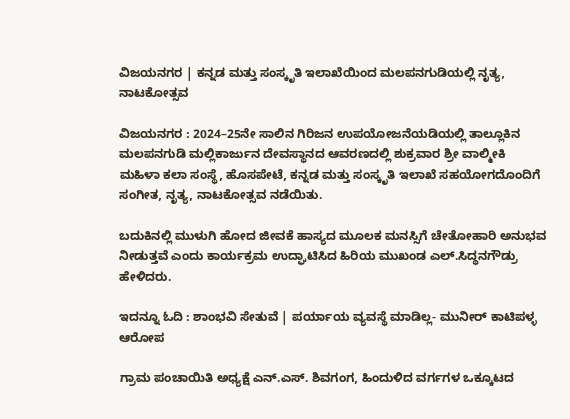ವಿಜಯನಗರ | ಕನ್ನಡ ಮತ್ತು ಸಂಸ್ಕೃತಿ ಇಲಾಖೆಯಿಂದ ಮಲಪನಗುಡಿಯಲ್ಲಿ ನೃತ್ಯ, ನಾಟಕೋತ್ಸವ

ವಿಜಯನಗರ : 2024–25ನೇ ಸಾಲಿನ ಗಿರಿಜನ ಉಪಯೋಜನೆಯಡಿಯಲ್ಲಿ ತಾಲ್ಲೂಕಿನ ಮಲಪನಗುಡಿ ಮಲ್ಲಿಕಾರ್ಜುನ ದೇವಸ್ಥಾನದ ಆವರಣದಲ್ಲಿ ಶುಕ್ರವಾರ ಶ್ರೀ ವಾಲ್ಮೀಕಿ ಮಹಿಳಾ ಕಲಾ ಸಂಸ್ಥೆ, ಹೊಸಪೇಟೆ, ಕನ್ನಡ ಮತ್ತು ಸಂಸ್ಕೃತಿ ಇಲಾಖೆ ಸಹಯೋಗದೊಂದಿಗೆ ಸಂಗೀತ, ನೃತ್ಯ, ನಾಟಕೋತ್ಸವ ನಡೆಯಿತು.

ಬದುಕಿನಲ್ಲಿ ಮುಳುಗಿ ಹೋದ ಜೀವಕೆ ಹಾಸ್ಯದ ಮೂಲಕ ಮನಸ್ಸಿಗೆ ಚೇತೋಹಾರಿ ಅನುಭವ ನೀಡುತ್ತವೆ ಎಂದು ಕಾರ್ಯಕ್ರಮ ಉದ್ಘಾಟಿಸಿದ ಹಿರಿಯ ಮುಖಂಡ ಎಲ್.ಸಿದ್ಧನಗೌಡ್ರು ಹೇಳಿದರು.

ಇದನ್ನೂ ಓದಿ : ಶಾಂಭವಿ ಸೇತುವೆ | ಪರ್ಯಾಯ ವ್ಯವಸ್ಥೆ ಮಾಡಿಲ್ಲ- ಮುನೀರ್ ಕಾಟಿಪಳ್ಳ ಆರೋಪ

ಗ್ರಾಮ ಪಂಚಾಯಿತಿ ಅಧ್ಯಕ್ಷೆ ಎನ್.ಎಸ್. ಶಿವಗಂಗ, ಹಿಂದುಳಿದ ವರ್ಗಗಳ ಒಕ್ಕೂಟದ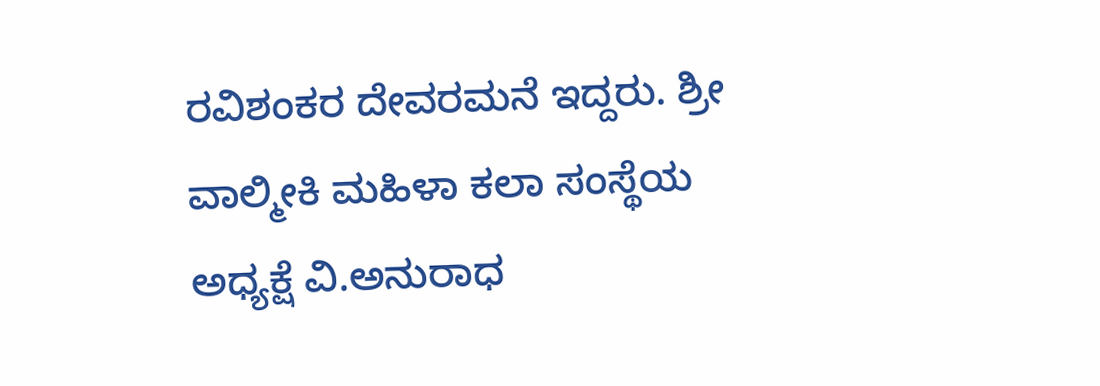ರವಿಶಂಕರ ದೇವರಮನೆ ಇದ್ದರು. ಶ್ರೀ ವಾಲ್ಮೀಕಿ ಮಹಿಳಾ ಕಲಾ ಸಂಸ್ಥೆಯ ಅಧ್ಯಕ್ಷೆ ವಿ.ಅನುರಾಧ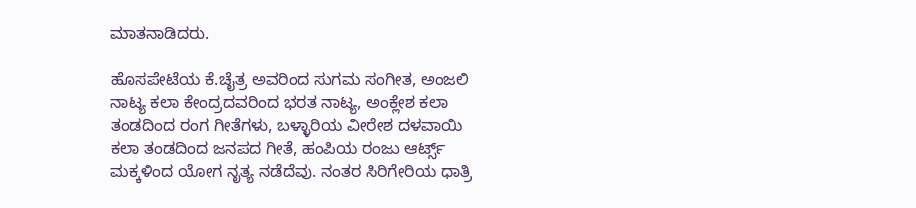ಮಾತನಾಡಿದರು.

ಹೊಸಪೇಟೆಯ ಕೆ.ಚೈತ್ರ ಅವರಿಂದ ಸುಗಮ ಸಂಗೀತ, ಅಂಜಲಿ ನಾಟ್ಯ ಕಲಾ ಕೇಂದ್ರದವರಿಂದ ಭರತ ನಾಟ್ಯ, ಅಂಕ್ಲೇಶ ಕಲಾ ತಂಡದಿಂದ ರಂಗ ಗೀತೆಗಳು, ಬಳ್ಳಾರಿಯ ವೀರೇಶ ದಳವಾಯಿ ಕಲಾ ತಂಡದಿಂದ ಜನಪದ ಗೀತೆ, ಹಂಪಿಯ ರಂಜು ಆರ್ಟ್ಸ್‌ ಮಕ್ಕಳಿಂದ ಯೋಗ ನೃತ್ಯ ನಡೆದೆವು. ನಂತರ ಸಿರಿಗೇರಿಯ ಧಾತ್ರಿ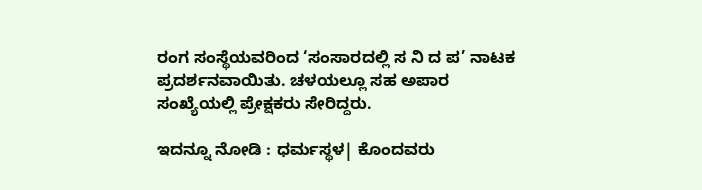ರಂಗ ಸಂಸ್ಥೆಯವರಿಂದ ‘ಸಂಸಾರದಲ್ಲಿ ಸ ನಿ ದ ಪ’ ನಾಟಕ ಪ್ರದರ್ಶನವಾಯಿತು. ಚಳಯಲ್ಲೂ ಸಹ ಅಪಾರ ಸಂಖ್ಯೆಯಲ್ಲಿ ಪ್ರೇಕ್ಷಕರು ಸೇರಿದ್ದರು.

ಇದನ್ನೂ ನೋಡಿ : ಧರ್ಮಸ್ಥಳ| ಕೊಂದವರು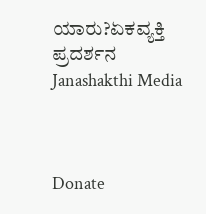ಯಾರು?ಏಕವ್ಯಕ್ತಿ ಪ್ರದರ್ಶನ Janashakthi Media



Donate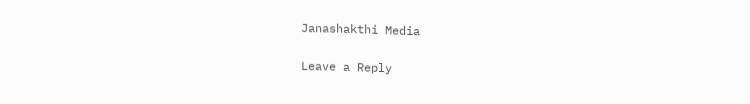Janashakthi Media

Leave a Reply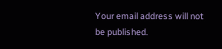Your email address will not be published.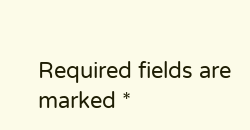Required fields are marked *